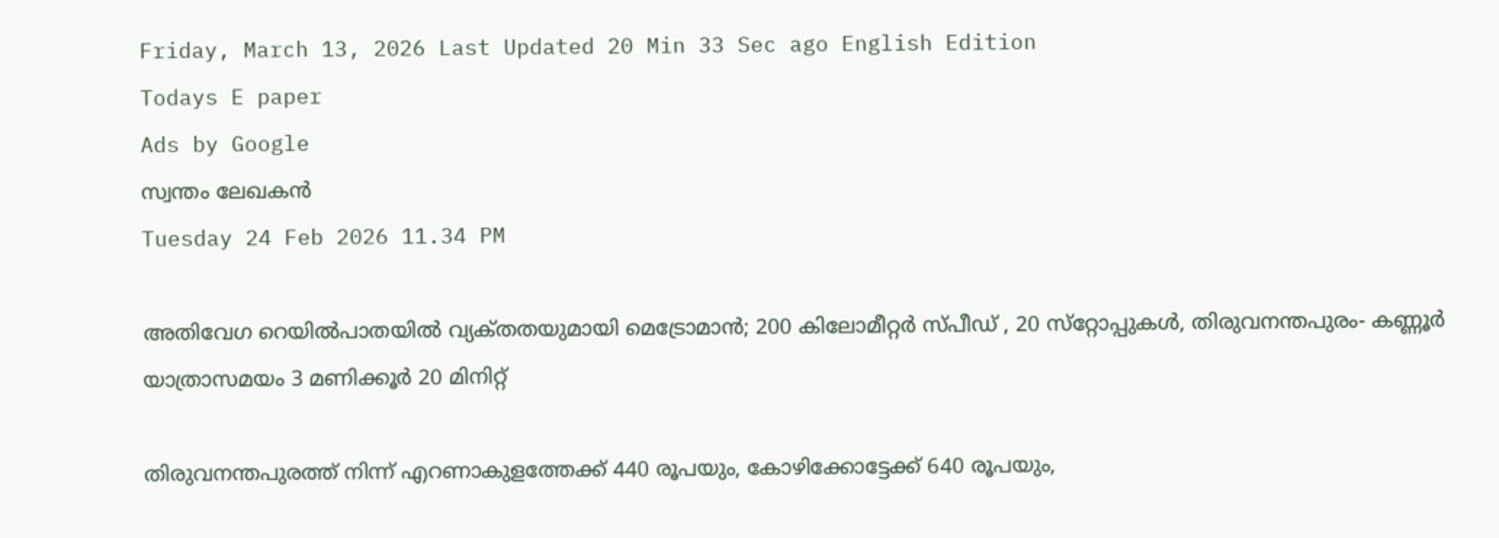Friday, March 13, 2026 Last Updated 20 Min 33 Sec ago English Edition
Todays E paper
Ads by Google
സ്വന്തം ലേഖകന്‍
Tuesday 24 Feb 2026 11.34 PM

അതിവേഗ റെയില്‍പാതയില്‍ വ്യക്‌തതയുമായി മെട്രോമാന്‍; 200 കിലോമീറ്റര്‍ സ്‌പീഡ്‌ , 20 സ്‌റ്റോപ്പുകള്‍, തിരുവനന്തപുരം- കണ്ണൂര്‍ യാത്രാസമയം 3 മണിക്കൂര്‍ 20 മിനിറ്റ്‌

തിരുവനന്തപുരത്ത്‌ നിന്ന്‌ എറണാകുളത്തേക്ക്‌ 440 രൂപയും, കോഴിക്കോട്ടേക്ക്‌ 640 രൂപയും,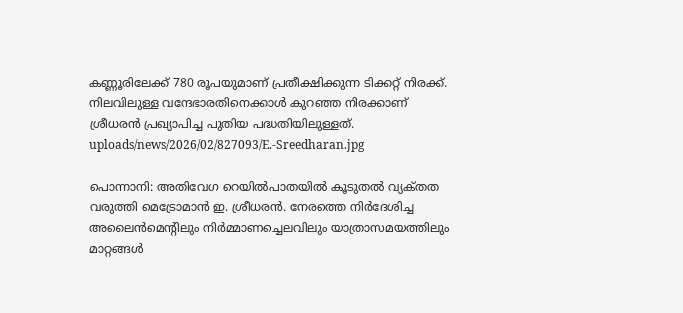കണ്ണൂരിലേക്ക്‌ 780 രൂപയുമാണ്‌ പ്രതീക്ഷിക്കുന്ന ടിക്കറ്റ്‌ നിരക്ക്‌. നിലവിലുള്ള വന്ദേഭാരതിനെക്കാള്‍ കുറഞ്ഞ നിരക്കാണ്‌ ശ്രീധരന്‍ പ്രഖ്യാപിച്ച പുതിയ പദ്ധതിയിലുള്ളത്‌.
uploads/news/2026/02/827093/E.-Sreedharan.jpg

പൊന്നാനി: അതിവേഗ റെയില്‍പാതയില്‍ കൂടുതല്‍ വ്യക്‌തത വരുത്തി മെട്രോമാന്‍ ഇ. ശ്രീധരന്‍. നേരത്തെ നിര്‍ദേശിച്ച അലൈന്‍മെന്റിലും നിര്‍മ്മാണച്ചെലവിലും യാത്രാസമയത്തിലും മാറ്റങ്ങള്‍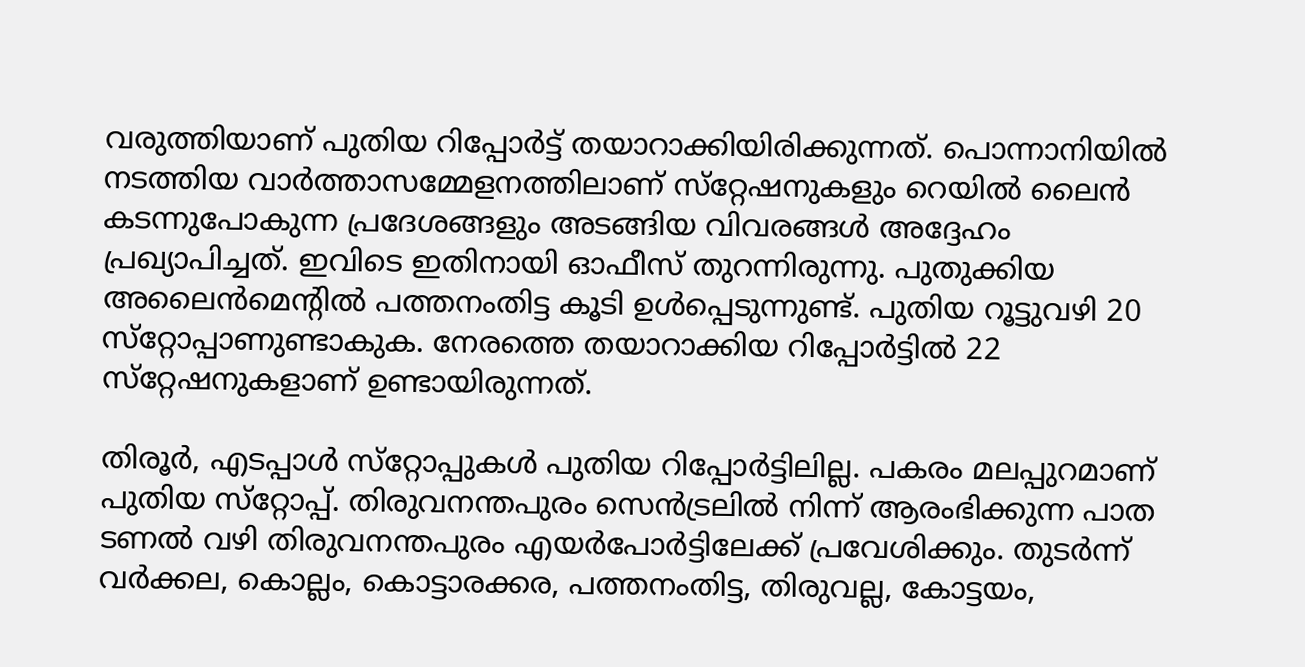വരുത്തിയാണ്‌ പുതിയ റിപ്പോര്‍ട്ട്‌ തയാറാക്കിയിരിക്കുന്നത്‌. പൊന്നാനിയില്‍ നടത്തിയ വാര്‍ത്താസമ്മേളനത്തിലാണ്‌ സ്‌റ്റേഷനുകളും റെയില്‍ ലൈന്‍ കടന്നുപോകുന്ന പ്രദേശങ്ങളും അടങ്ങിയ വിവരങ്ങള്‍ അദ്ദേഹം പ്രഖ്യാപിച്ചത്‌. ഇവിടെ ഇതിനായി ഓഫീസ്‌ തുറന്നിരുന്നു. പുതുക്കിയ അലൈന്‍മെന്റില്‍ പത്തനംതിട്ട കൂടി ഉള്‍പ്പെടുന്നുണ്ട്‌. പുതിയ റൂട്ടുവഴി 20 സ്‌റ്റോപ്പാണുണ്ടാകുക. നേരത്തെ തയാറാക്കിയ റിപ്പോര്‍ട്ടില്‍ 22 സ്‌റ്റേഷനുകളാണ്‌ ഉണ്ടായിരുന്നത്‌.

തിരൂര്‍, എടപ്പാള്‍ സ്‌റ്റോപ്പുകള്‍ പുതിയ റിപ്പോര്‍ട്ടിലില്ല. പകരം മലപ്പുറമാണ്‌ പുതിയ സ്‌റ്റോപ്പ്‌. തിരുവനന്തപുരം സെന്‍ട്രലില്‍ നിന്ന്‌ ആരംഭിക്കുന്ന പാത ടണല്‍ വഴി തിരുവനന്തപുരം എയര്‍പോര്‍ട്ടിലേക്ക്‌ പ്രവേശിക്കും. തുടര്‍ന്ന്‌ വര്‍ക്കല, കൊല്ലം, കൊട്ടാരക്കര, പത്തനംതിട്ട, തിരുവല്ല, കോട്ടയം,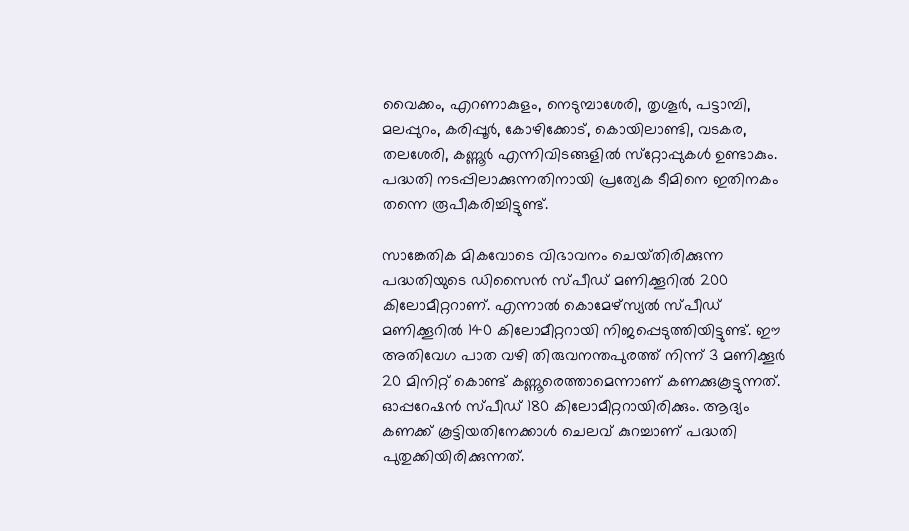വൈക്കം, എറണാകുളം, നെടുമ്പാശേരി, തൃശൂര്‍, പട്ടാമ്പി, മലപ്പുറം, കരിപ്പൂര്‍, കോഴിക്കോട്‌, കൊയിലാണ്ടി, വടകര, തലശേരി, കണ്ണൂര്‍ എന്നിവിടങ്ങളില്‍ സ്‌റ്റോപ്പുകള്‍ ഉണ്ടാകും. പദ്ധതി നടപ്പിലാക്കുന്നതിനായി പ്രത്യേക ടീമിനെ ഇതിനകം തന്നെ രൂപീകരിച്ചിട്ടുണ്ട്‌.

സാങ്കേതിക മികവോടെ വിഭാവനം ചെയ്‌തിരിക്കുന്ന പദ്ധതിയുടെ ഡിസൈന്‍ സ്‌പീഡ്‌ മണിക്കൂറില്‍ 200 കിലോമീറ്ററാണ്‌. എന്നാല്‍ കൊമേഴ്‌സ്യല്‍ സ്‌പീഡ്‌ മണിക്കൂറില്‍ 140 കിലോമീറ്ററായി നിജപ്പെടുത്തിയിട്ടുണ്ട്‌. ഈ അതിവേഗ പാത വഴി തിരുവനന്തപുരത്ത്‌ നിന്ന്‌ 3 മണിക്കൂര്‍ 20 മിനിറ്റ്‌ കൊണ്ട്‌ കണ്ണൂരെത്താമെന്നാണ്‌ കണക്കുകൂട്ടുന്നത്‌. ഓപ്പറേഷന്‍ സ്‌പീഡ്‌ 180 കിലോമീറ്ററായിരിക്കും. ആദ്യം കണക്ക്‌ കൂട്ടിയതിനേക്കാള്‍ ചെലവ്‌ കുറച്ചാണ്‌ പദ്ധതി പുതുക്കിയിരിക്കുന്നത്‌.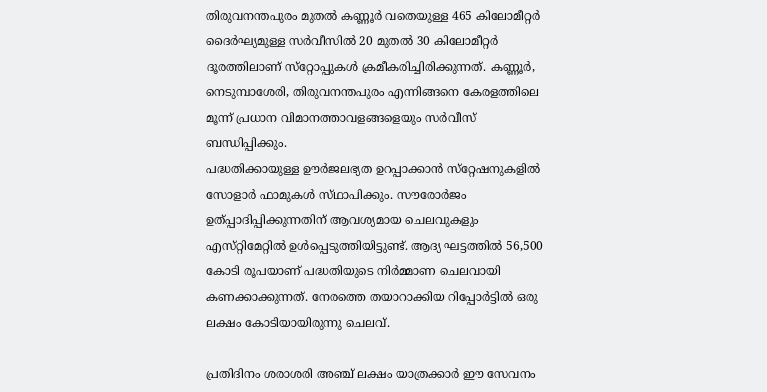തിരുവനന്തപുരം മുതല്‍ കണ്ണൂര്‍ വതെയുള്ള 465 കിലോമീറ്റര്‍ ദൈര്‍ഘ്യമുള്ള സര്‍വീസില്‍ 20 മുതല്‍ 30 കിലോമീറ്റര്‍ ദൂരത്തിലാണ്‌ സ്‌റ്റോപ്പുകള്‍ ക്രമീകരിച്ചിരിക്കുന്നത്‌. കണ്ണൂര്‍, നെടുമ്പാശേരി, തിരുവനന്തപുരം എന്നിങ്ങനെ കേരളത്തിലെ മൂന്ന്‌ പ്രധാന വിമാനത്താവളങ്ങളെയും സര്‍വീസ്‌ ബന്ധിപ്പിക്കും.
പദ്ധതിക്കായുള്ള ഊര്‍ജലഭ്യത ഉറപ്പാക്കാന്‍ സ്‌റ്റേഷനുകളില്‍ സോളാര്‍ ഫാമുകള്‍ സ്‌ഥാപിക്കും. സൗരോര്‍ജം ഉത്‌പ്പാദിപ്പിക്കുന്നതിന്‌ ആവശ്യമായ ചെലവുകളും എസ്‌റ്റിമേറ്റില്‍ ഉള്‍പ്പെടുത്തിയിട്ടുണ്ട്‌. ആദ്യ ഘട്ടത്തില്‍ 56,500 കോടി രൂപയാണ്‌ പദ്ധതിയുടെ നിര്‍മ്മാണ ചെലവായി കണക്കാക്കുന്നത്‌. നേരത്തെ തയാറാക്കിയ റിപ്പോര്‍ട്ടില്‍ ഒരു ലക്ഷം കോടിയായിരുന്നു ചെലവ്‌.

പ്രതിദിനം ശരാശരി അഞ്ച്‌ ലക്ഷം യാത്രക്കാര്‍ ഈ സേവനം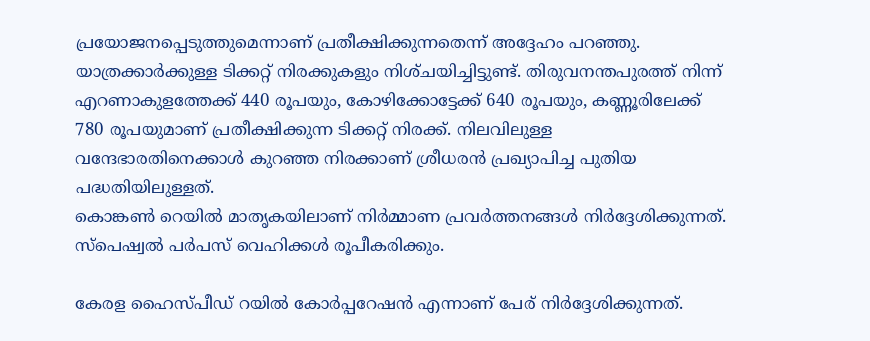പ്രയോജനപ്പെടുത്തുമെന്നാണ്‌ പ്രതീക്ഷിക്കുന്നതെന്ന്‌ അദ്ദേഹം പറഞ്ഞു. യാത്രക്കാര്‍ക്കുള്ള ടിക്കറ്റ്‌ നിരക്കുകളും നിശ്‌ചയിച്ചിട്ടുണ്ട്‌. തിരുവനന്തപുരത്ത്‌ നിന്ന്‌ എറണാകുളത്തേക്ക്‌ 440 രൂപയും, കോഴിക്കോട്ടേക്ക്‌ 640 രൂപയും, കണ്ണൂരിലേക്ക്‌ 780 രൂപയുമാണ്‌ പ്രതീക്ഷിക്കുന്ന ടിക്കറ്റ്‌ നിരക്ക്‌. നിലവിലുള്ള വന്ദേഭാരതിനെക്കാള്‍ കുറഞ്ഞ നിരക്കാണ്‌ ശ്രീധരന്‍ പ്രഖ്യാപിച്ച പുതിയ പദ്ധതിയിലുള്ളത്‌.
കൊങ്കണ്‍ റെയില്‍ മാതൃകയിലാണ്‌ നിര്‍മ്മാണ പ്രവര്‍ത്തനങ്ങള്‍ നിര്‍ദ്ദേശിക്കുന്നത്‌. സ്‌പെഷ്വല്‍ പര്‍പസ്‌ വെഹിക്കള്‍ രൂപീകരിക്കും.

കേരള ഹൈസ്‌പീഡ്‌ റയില്‍ കോര്‍പ്പറേഷന്‍ എന്നാണ്‌ പേര്‌ നിര്‍ദ്ദേശിക്കുന്നത്‌.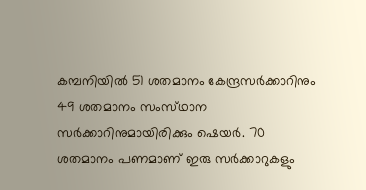കമ്പനിയില്‍ 51 ശതമാനം കേന്ദ്രസര്‍ക്കാറിനും 49 ശതമാനം സംസ്‌ഥാന സര്‍ക്കാറിനുമായിരിക്കും ഷെയര്‍. 70 ശതമാനം പണമാണ്‌ ഇരു സര്‍ക്കാറുകളും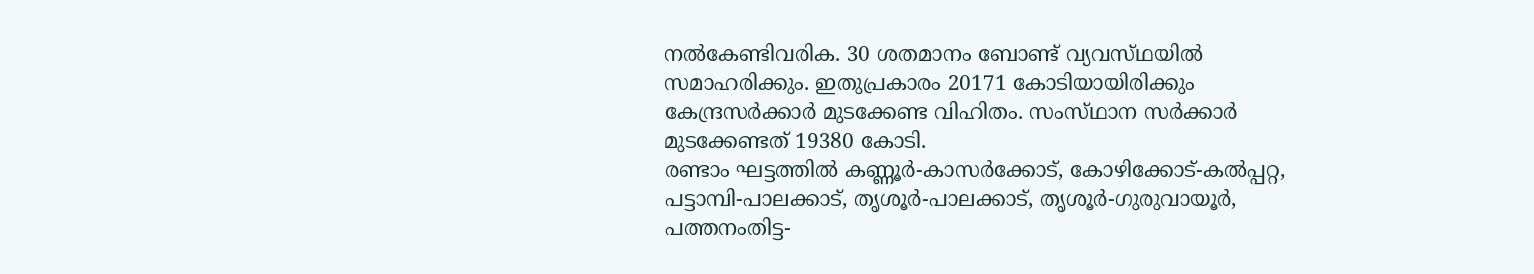നല്‍കേണ്ടിവരിക. 30 ശതമാനം ബോണ്ട്‌ വ്യവസ്‌ഥയില്‍ സമാഹരിക്കും. ഇതുപ്രകാരം 20171 കോടിയായിരിക്കും കേന്ദ്രസര്‍ക്കാര്‍ മുടക്കേണ്ട വിഹിതം. സംസ്‌ഥാന സര്‍ക്കാര്‍ മുടക്കേണ്ടത്‌ 19380 കോടി.
രണ്ടാം ഘട്ടത്തില്‍ കണ്ണൂര്‍-കാസര്‍ക്കോട്‌, കോഴിക്കോട്‌-കല്‍പ്പറ്റ, പട്ടാമ്പി-പാലക്കാട്‌, തൃശൂര്‍-പാലക്കാട്‌, തൃശൂര്‍-ഗുരുവായൂര്‍, പത്തനംതിട്ട-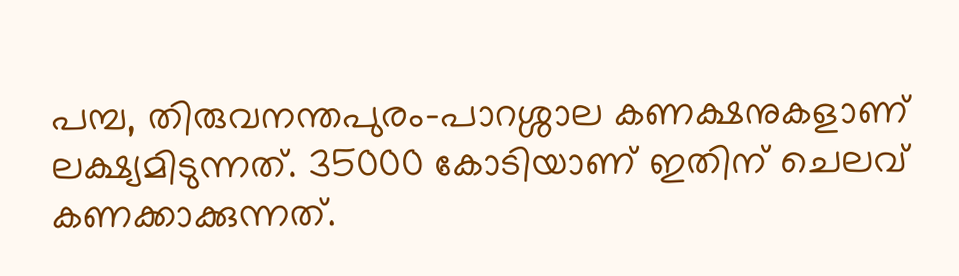പമ്പ, തിരുവനന്തപുരം-പാറശ്ശാല കണക്ഷനുകളാണ്‌ ലക്ഷ്യമിടുന്നത്‌. 35000 കോടിയാണ്‌ ഇതിന്‌ ചെലവ്‌ കണക്കാക്കുന്നത്‌.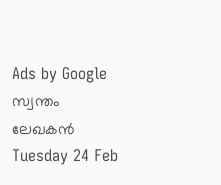Ads by Google
സ്വന്തം ലേഖകന്‍
Tuesday 24 Feb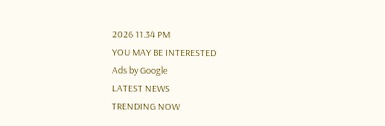2026 11.34 PM
YOU MAY BE INTERESTED
Ads by Google
LATEST NEWS
TRENDING NOW